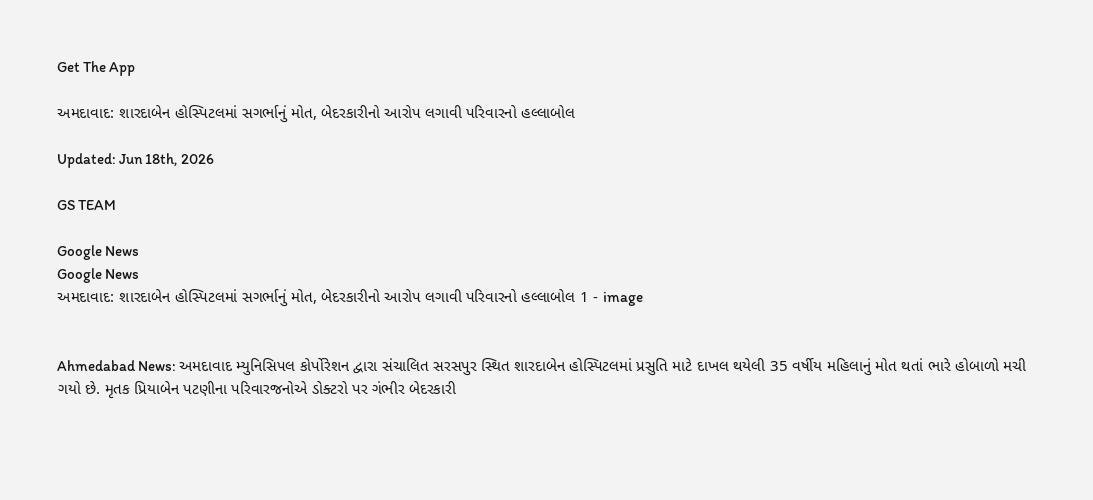Get The App

અમદાવાદ: શારદાબેન હોસ્પિટલમાં સગર્ભાનું મોત, બેદરકારીનો આરોપ લગાવી પરિવારનો હલ્લાબોલ

Updated: Jun 18th, 2026

GS TEAM

Google News
Google News
અમદાવાદ: શારદાબેન હોસ્પિટલમાં સગર્ભાનું મોત, બેદરકારીનો આરોપ લગાવી પરિવારનો હલ્લાબોલ 1 - image


Ahmedabad News: અમદાવાદ મ્યુનિસિપલ કોર્પોરેશન દ્વારા સંચાલિત સરસપુર સ્થિત શારદાબેન હોસ્પિટલમાં પ્રસુતિ માટે દાખલ થયેલી 35 વર્ષીય મહિલાનું મોત થતાં ભારે હોબાળો મચી ગયો છે. મૃતક પ્રિયાબેન પટણીના પરિવારજનોએ ડોક્ટરો પર ગંભીર બેદરકારી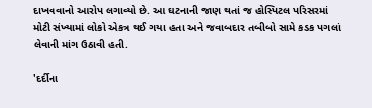દાખવવાનો આરોપ લગાવ્યો છે. આ ઘટનાની જાણ થતાં જ હોસ્પિટલ પરિસરમાં મોટી સંખ્યામાં લોકો એકત્ર થઈ ગયા હતા અને જવાબદાર તબીબો સામે કડક પગલાં લેવાની માંગ ઉઠાવી હતી.

'દર્દીના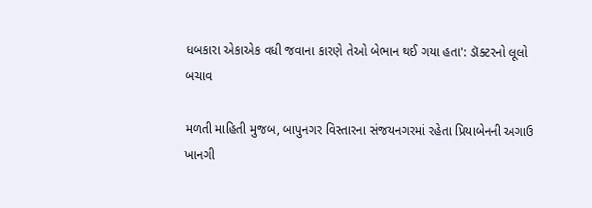ધબકારા એકાએક વધી જવાના કારણે તેઓ બેભાન થઈ ગયા હતા': ડૉક્ટરનો લૂલો બચાવ

મળતી માહિતી મુજબ, બાપુનગર વિસ્તારના સંજયનગરમાં રહેતા પ્રિયાબેનની અગાઉ ખાનગી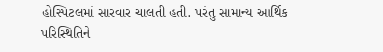હોસ્પિટલમાં સારવાર ચાલતી હતી. પરંતુ સામાન્ય આર્થિક પરિસ્થિતિને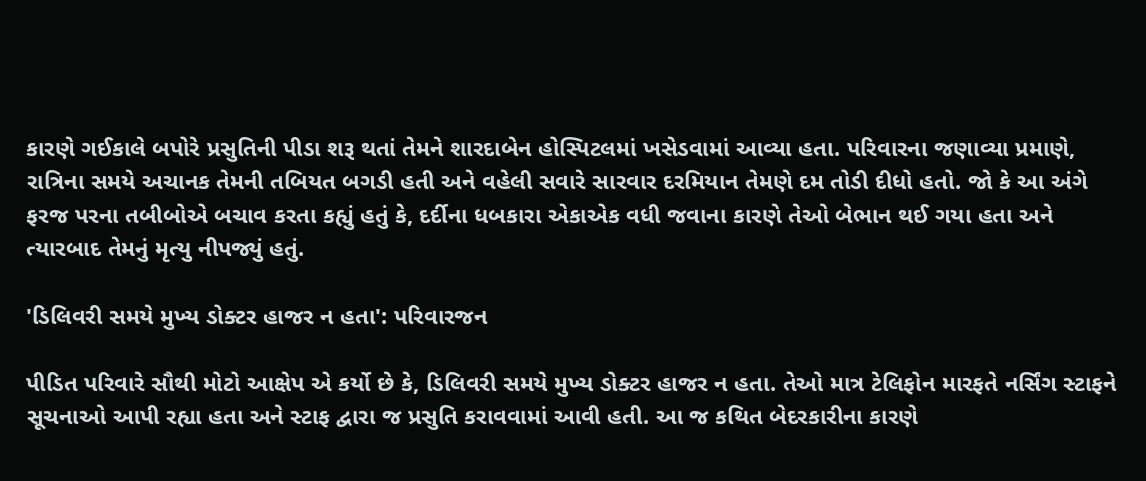કારણે ગઈકાલે બપોરે પ્રસુતિની પીડા શરૂ થતાં તેમને શારદાબેન હોસ્પિટલમાં ખસેડવામાં આવ્યા હતા. પરિવારના જણાવ્યા પ્રમાણે, રાત્રિના સમયે અચાનક તેમની તબિયત બગડી હતી અને વહેલી સવારે સારવાર દરમિયાન તેમણે દમ તોડી દીધો હતો. જો કે આ અંગે ફરજ પરના તબીબોએ બચાવ કરતા કહ્યું હતું કે, દર્દીના ધબકારા એકાએક વધી જવાના કારણે તેઓ બેભાન થઈ ગયા હતા અને ત્યારબાદ તેમનું મૃત્યુ નીપજ્યું હતું.

'ડિલિવરી સમયે મુખ્ય ડોક્ટર હાજર ન હતા': પરિવારજન

પીડિત પરિવારે સૌથી મોટો આક્ષેપ એ કર્યો છે કે, ડિલિવરી સમયે મુખ્ય ડોક્ટર હાજર ન હતા. તેઓ માત્ર ટેલિફોન મારફતે નર્સિંગ સ્ટાફને સૂચનાઓ આપી રહ્યા હતા અને સ્ટાફ દ્વારા જ પ્રસુતિ કરાવવામાં આવી હતી. આ જ કથિત બેદરકારીના કારણે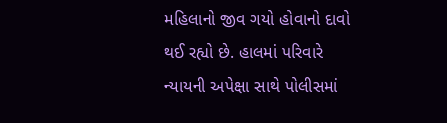મહિલાનો જીવ ગયો હોવાનો દાવો થઈ રહ્યો છે. હાલમાં પરિવારે ન્યાયની અપેક્ષા સાથે પોલીસમાં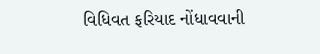વિધિવત ફરિયાદ નોંધાવવાની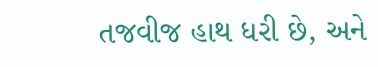તજવીજ હાથ ધરી છે, અને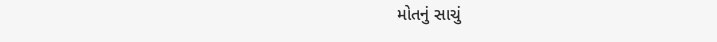મોતનું સાચું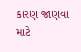કારણ જાણવા માટે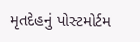મૃતદેહનું પોસ્ટમોર્ટમ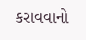કરાવવાનો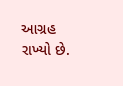આગ્રહ રાખ્યો છે.